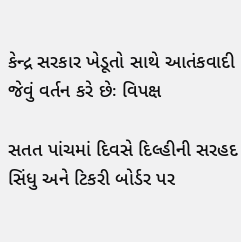કેન્દ્ર સરકાર ખેડૂતો સાથે આતંકવાદી જેવું વર્તન કરે છેઃ વિપક્ષ

સતત પાંચમાં દિવસે દિલ્હીની સરહદ સિંધુ અને ટિકરી બોર્ડર પર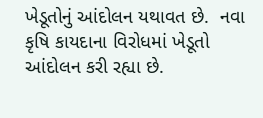ખેડૂતોનું આંદોલન યથાવત છે.  નવા કૃષિ કાયદાના વિરોધમાં ખેડૂતો આંદોલન કરી રહ્યા છે.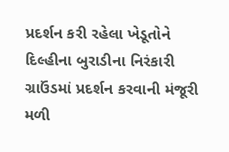પ્રદર્શન કરી રહેલા ખેડૂતોને દિલ્હીના બુરાડીના નિરંકારી ગ્રાઉંડમાં પ્રદર્શન કરવાની મંજૂરી મળી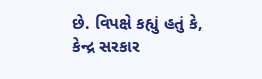છે. વિપક્ષે કહ્યું હતું કે, કેન્દ્ર સરકાર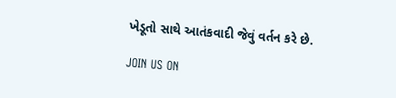ખેડૂતો સાથે આતંકવાદી જેવું વર્તન કરે છે.

JOIN US ON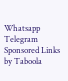Whatsapp
Telegram
Sponsored Links by Taboola